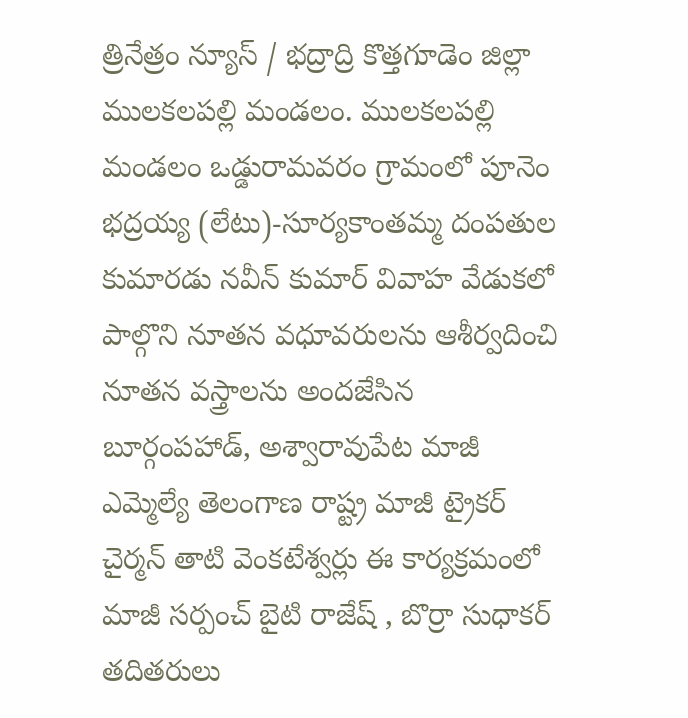త్రినేత్రం న్యూస్ / భద్రాద్రి కొత్తగూడెం జిల్లా ములకలపల్లి మండలం. ములకలపల్లి మండలం ఒడ్డురామవరం గ్రామంలో పూనెం భద్రయ్య (లేటు)-సూర్యకాంతమ్మ దంపతుల కుమారడు నవీన్ కుమార్ వివాహ వేడుకలో పాల్గొని నూతన వధూవరులను ఆశీర్వదించి నూతన వస్త్రాలను అందజేసిన బూర్గంపహాడ్, అశ్వారావుపేట మాజీ ఎమ్మెల్యే తెలంగాణ రాష్ట్ర మాజీ ట్రైకర్ చైర్మన్ తాటి వెంకటేశ్వర్లు ఈ కార్యక్రమంలో మాజీ సర్పంచ్ బైటి రాజేష్ , బొర్రా సుధాకర్ తదితరులు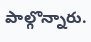పాల్గొన్నారు.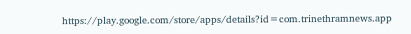https://play.google.com/store/apps/details?id=com.trinethramnews.app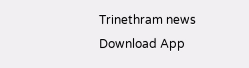Trinethram news
Download App